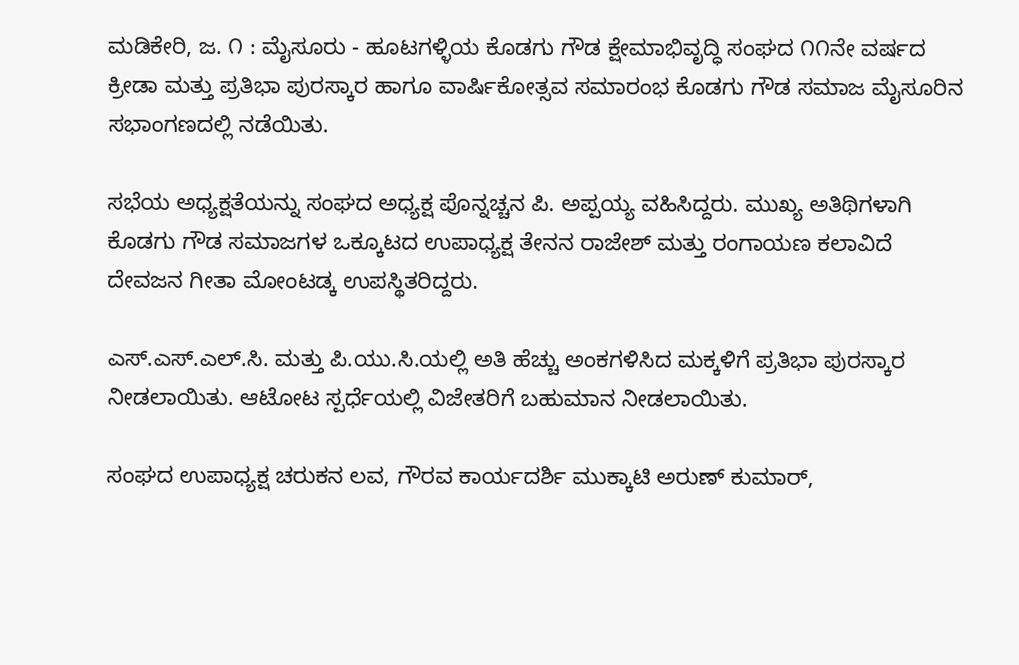ಮಡಿಕೇರಿ, ಜ. ೧ : ಮೈಸೂರು - ಹೂಟಗಳ್ಳಿಯ ಕೊಡಗು ಗೌಡ ಕ್ಷೇಮಾಭಿವೃದ್ಧಿ ಸಂಘದ ೧೧ನೇ ವರ್ಷದ ಕ್ರೀಡಾ ಮತ್ತು ಪ್ರತಿಭಾ ಪುರಸ್ಕಾರ ಹಾಗೂ ವಾರ್ಷಿಕೋತ್ಸವ ಸಮಾರಂಭ ಕೊಡಗು ಗೌಡ ಸಮಾಜ ಮೈಸೂರಿನ ಸಭಾಂಗಣದಲ್ಲಿ ನಡೆಯಿತು.

ಸಭೆಯ ಅಧ್ಯಕ್ಷತೆಯನ್ನು ಸಂಘದ ಅಧ್ಯಕ್ಷ ಪೊನ್ನಚ್ಚನ ಪಿ. ಅಪ್ಪಯ್ಯ ವಹಿಸಿದ್ದರು. ಮುಖ್ಯ ಅತಿಥಿಗಳಾಗಿ ಕೊಡಗು ಗೌಡ ಸಮಾಜಗಳ ಒಕ್ಕೂಟದ ಉಪಾಧ್ಯಕ್ಷ ತೇನನ ರಾಜೇಶ್ ಮತ್ತು ರಂಗಾಯಣ ಕಲಾವಿದೆ ದೇವಜನ ಗೀತಾ ಮೋಂಟಡ್ಕ ಉಪಸ್ಥಿತರಿದ್ದರು.

ಎಸ್.ಎಸ್.ಎಲ್.ಸಿ. ಮತ್ತು ಪಿ.ಯು.ಸಿ.ಯಲ್ಲಿ ಅತಿ ಹೆಚ್ಚು ಅಂಕಗಳಿಸಿದ ಮಕ್ಕಳಿಗೆ ಪ್ರತಿಭಾ ಪುರಸ್ಕಾರ ನೀಡಲಾಯಿತು. ಆಟೋಟ ಸ್ಪರ್ಧೆಯಲ್ಲಿ ವಿಜೇತರಿಗೆ ಬಹುಮಾನ ನೀಡಲಾಯಿತು.

ಸಂಘದ ಉಪಾಧ್ಯಕ್ಷ ಚರುಕನ ಲವ, ಗೌರವ ಕಾರ್ಯದರ್ಶಿ ಮುಕ್ಕಾಟಿ ಅರುಣ್ ಕುಮಾರ್,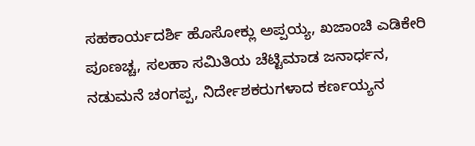ಸಹಕಾರ್ಯದರ್ಶಿ ಹೊಸೋಕ್ಲು ಅಪ್ಪಯ್ಯ, ಖಜಾಂಚಿ ಎಡಿಕೇರಿ ಪೂಣಚ್ಚ, ಸಲಹಾ ಸಮಿತಿಯ ಚೆಟ್ಟಿಮಾಡ ಜನಾರ್ಧನ, ನಡುಮನೆ ಚಂಗಪ್ಪ, ನಿರ್ದೇಶಕರುಗಳಾದ ಕರ್ಣಯ್ಯನ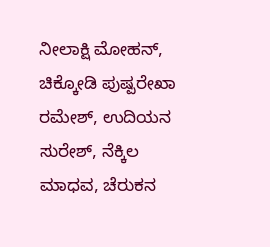ನೀಲಾಕ್ಷಿ ಮೋಹನ್, ಚಿಕ್ಕೋಡಿ ಪುಷ್ಪರೇಖಾ ರಮೇಶ್, ಉದಿಯನ ಸುರೇಶ್, ನೆಕ್ಕಿಲ ಮಾಧವ, ಚೆರುಕನ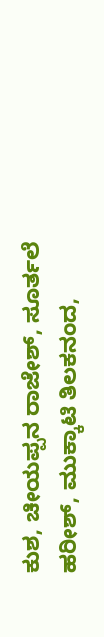ಕುಶ, ಚೀಯಪ್ಪನ ರಾಜೇಶ್, ಸೂರ್ತಲೆ ಹರೀಶ್, ಮುಕ್ಕಾಟಿ ತಿಲಕನಂದ,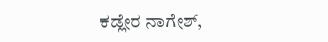ಕಡ್ಲೇರ ನಾಗೇಶ್,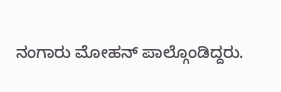ನಂಗಾರು ಮೋಹನ್ ಪಾಲ್ಗೊಂಡಿದ್ದರು.